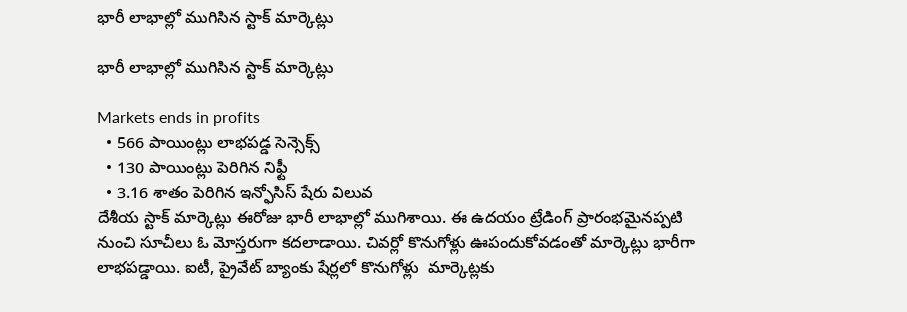భారీ లాభాల్లో ముగిసిన స్టాక్ మార్కెట్లు

భారీ లాభాల్లో ముగిసిన స్టాక్ మార్కెట్లు

Markets ends in profits
  • 566 పాయింట్లు లాభపడ్డ సెన్సెక్స్
  • 130 పాయింట్లు పెరిగిన నిఫ్టీ
  • 3.16 శాతం పెరిగిన ఇన్ఫోసిస్ షేరు విలువ
దేశీయ స్టాక్ మార్కెట్లు ఈరోజు భారీ లాభాల్లో ముగిశాయి. ఈ ఉదయం ట్రేడింగ్ ప్రారంభమైనప్పటి నుంచి సూచీలు ఓ మోస్తరుగా కదలాడాయి. చివర్లో కొనుగోళ్లు ఊపందుకోవడంతో మార్కెట్లు భారీగా లాభపడ్డాయి. ఐటీ, ప్రైవేట్ బ్యాంకు షేర్లలో కొనుగోళ్లు  మార్కెట్లకు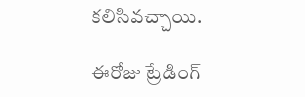కలిసివచ్చాయి.

ఈరోజు ట్రేడింగ్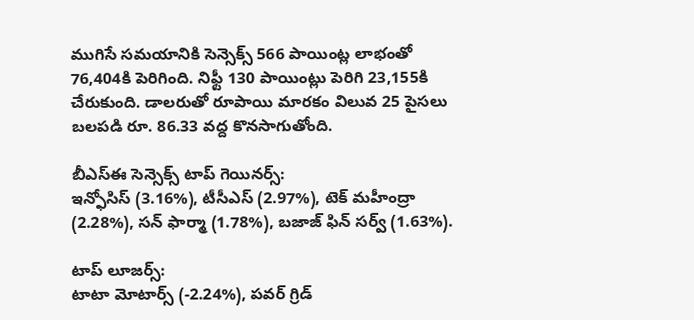ముగిసే సమయానికి సెన్సెక్స్ 566 పాయింట్ల లాభంతో 76,404కి పెరిగింది. నిఫ్టీ 130 పాయింట్లు పెరిగి 23,155కి చేరుకుంది. డాలరుతో రూపాయి మారకం విలువ 25 పైసలు బలపడి రూ. 86.33 వద్ద కొనసాగుతోంది.

బీఎస్ఈ సెన్సెక్స్ టాప్ గెయినర్స్:
ఇన్ఫోసిస్ (3.16%), టీసీఎస్ (2.97%), టెక్ మహీంద్రా (2.28%), సన్ ఫార్మా (1.78%), బజాజ్ ఫిన్ సర్వ్ (1.63%).

టాప్ లూజర్స్:
టాటా మోటార్స్ (-2.24%), పవర్ గ్రిడ్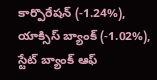కార్పొరేషన్ (-1.24%), యాక్సిస్ బ్యాంక్ (-1.02%), స్టేట్ బ్యాంక్ ఆఫ్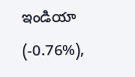ఇండియా (-0.76%),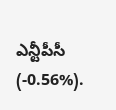ఎన్టీపీసీ (-0.56%).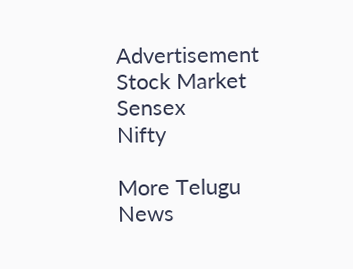Advertisement
Stock Market
Sensex
Nifty

More Telugu News